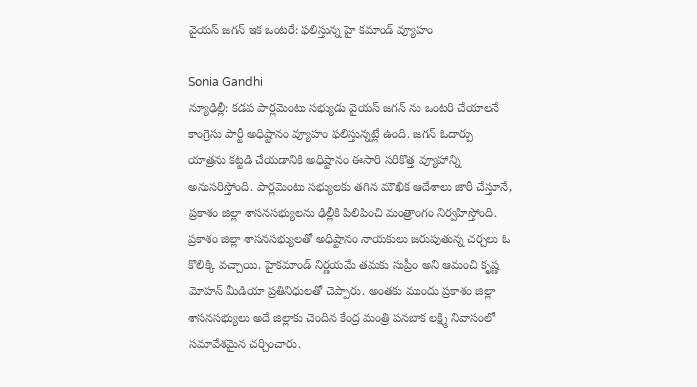వైయస్ జగన్ ఇక ఒంటరే: ఫలిస్తున్న హై కమాండ్ వ్యూహం

Sonia Gandhi
న్యూఢిల్లీ: కడప పార్లమెంటు సభ్యుడు వైయస్ జగన్ ను ఒంటరి చేయాలనే కాంగ్రెసు పార్టీ అధిష్టానం వ్యూహం ఫలిస్తున్నట్లే ఉంది. జగన్ ఓదార్పు యాత్రను కట్టడి చేయడానికి అధిష్టానం ఈసారి సరికొత్త వ్యూహాన్ని అనుసరిస్తోంది. పార్లమెంటు సభ్యులకు తగిన మౌఖిక ఆదేశాలు జారీ చేస్తూనే, ప్రకాశం జిల్లా శాసనసభ్యులను ఢిల్లీకి పిలిపించి మంత్రాంగం నిర్వహిస్తోంది. ప్రకాశం జిల్లా శాసనసభ్యులతో అధిష్టానం నాయకులు జరుపుతున్న చర్చలు ఓ కొలిక్కి వచ్చాయి. హైకమాండ్ నిర్ణయమే తమకు సుప్రీం అని ఆమంచి కృష్ణ మోహన్ మీడియా ప్రతినిధులతో చెప్పారు. అంతకు ముందు ప్రకాశం జిల్లా శాసనసభ్యులు అదే జిల్లాకు చెందిన కేంద్ర మంత్రి పనబాక లక్ష్మి నివాసంలో సమావేశమైన చర్చించారు.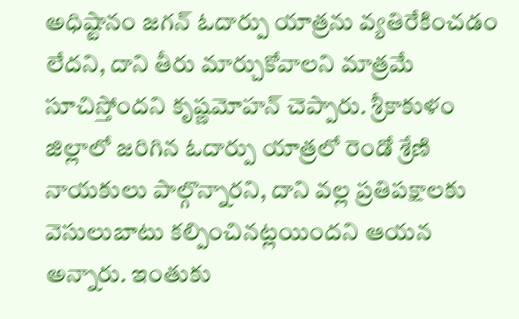అధిష్టానం జగన్ ఓదార్పు యాత్రను వ్యతిరేకించడం లేదని, దాని తీరు మార్చుకోవాలని మాత్రమే సూచిస్తోందని కృష్ణమోహన్ చెప్పారు. శ్రీకాకుళం జిల్లాలో జరిగిన ఓదార్పు యాత్రలో రెండో శ్రేణి నాయకులు పాల్గొన్నారని, దాని వల్ల ప్రతిపక్షాలకు వెసులుబాటు కల్పించినట్లయిందని ఆయన అన్నారు. ఇంతుకు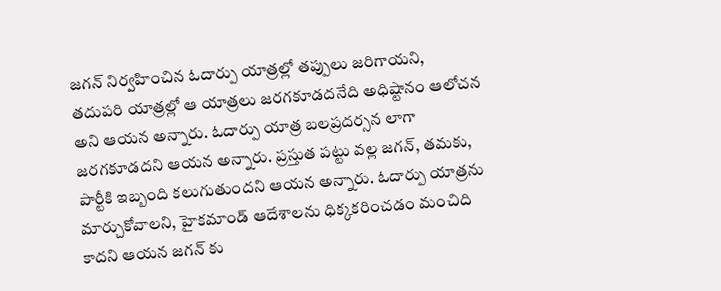జగన్ నిర్వహించిన ఓదార్పు యాత్రల్లో తప్పులు జరిగాయని, తదుపరి యాత్రల్లో ఆ యాత్రలు జరగకూడదనేది అధిష్టానం ఆలోచన అని ఆయన అన్నారు. ఓదార్పు యాత్ర బలప్రదర్సన లాగా జరగకూడదని ఆయన అన్నారు. ప్రస్తుత పట్టు వల్ల జగన్, తమకు, పార్టీకి ఇబ్బంది కలుగుతుందని ఆయన అన్నారు. ఓదార్పు యాత్రను మార్చుకోవాలని, హైకమాండ్ ఆదేశాలను ధిక్కకరించడం మంచిది కాదని ఆయన జగన్ కు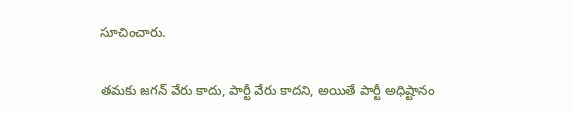సూచించారు.

తమకు జగన్ వేరు కాదు, పార్టీ వేరు కాదని, అయితే పార్టీ అధిష్టానం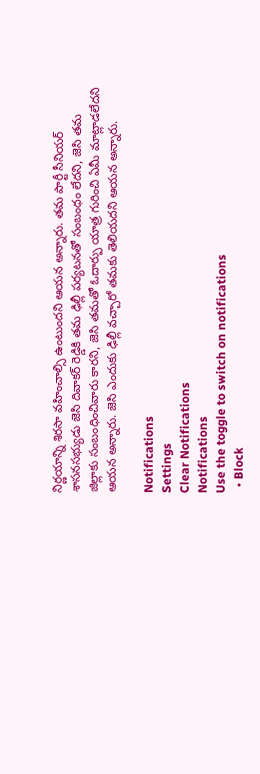నిర్ణయాన్ని శిరసా వహించాల్సి ఉంటుందని ఆయన అన్నారు. తమ పార్టీ సీనియర్ శాసనసభ్యుడు జెసి దివాకర్ రెడ్డికి తమ ఢిల్లీ పర్యటనతో సంబంధం లేదని, జెసి తమ జిల్లాకు సంబంధించివారు కారని, జెసి తమతో ఓదార్పు యాత్ర గురించి ఏమీ మాట్లాడలేదని ఆయన అన్నారు. జెసి ఎందుకు ఢిల్లీ వచ్చారో తమకు తెలియదని ఆయన అన్నారు.

Notifications
Settings
Clear Notifications
Notifications
Use the toggle to switch on notifications
  • Block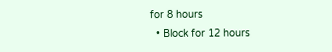for 8 hours
  • Block for 12 hours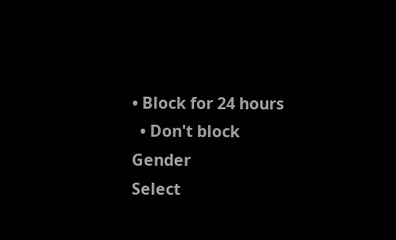• Block for 24 hours
  • Don't block
Gender
Select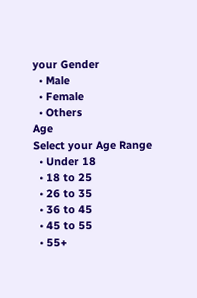your Gender
  • Male
  • Female
  • Others
Age
Select your Age Range
  • Under 18
  • 18 to 25
  • 26 to 35
  • 36 to 45
  • 45 to 55
  • 55+